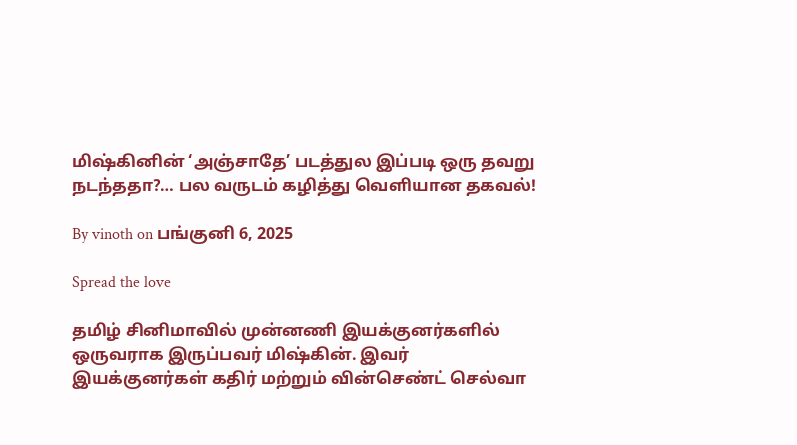மிஷ்கினின் ‘அஞ்சாதே’ படத்துல இப்படி ஒரு தவறு நடந்ததா?… பல வருடம் கழித்து வெளியான தகவல்!

By vinoth on பங்குனி 6, 2025

Spread the love

தமிழ் சினிமாவில் முன்னணி இயக்குனர்களில் ஒருவராக இருப்பவர் மிஷ்கின். இவர் இயக்குனர்கள் கதிர் மற்றும் வின்செண்ட் செல்வா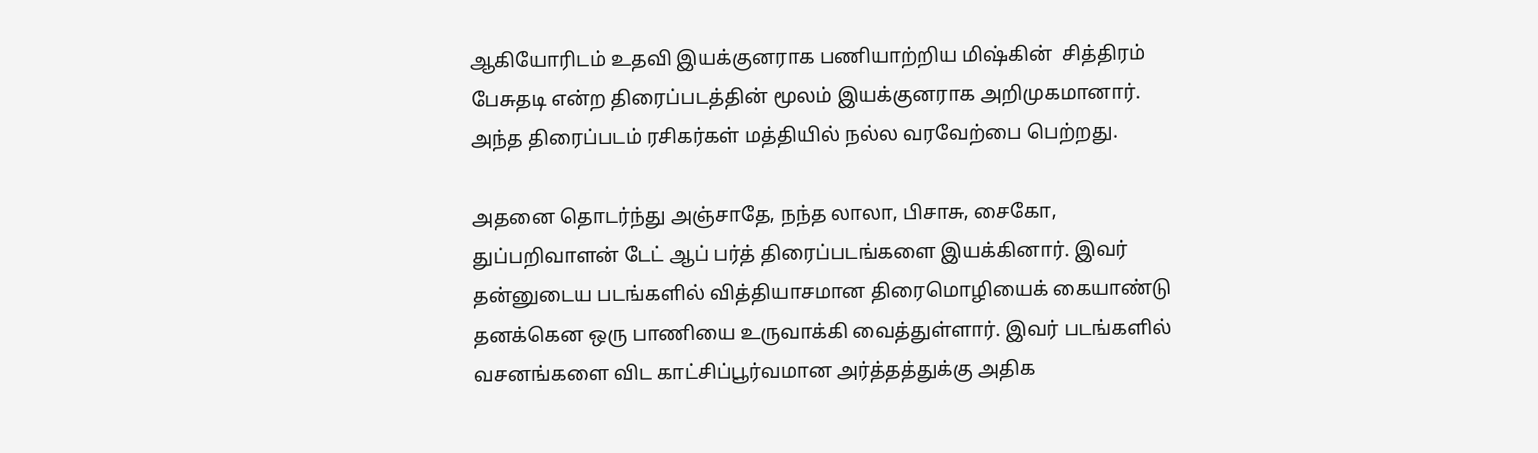ஆகியோரிடம் உதவி இயக்குனராக பணியாற்றிய மிஷ்கின்  சித்திரம் பேசுதடி என்ற திரைப்படத்தின் மூலம் இயக்குனராக அறிமுகமானார். அந்த திரைப்படம் ரசிகர்கள் மத்தியில் நல்ல வரவேற்பை பெற்றது.

அதனை தொடர்ந்து அஞ்சாதே, நந்த லாலா, பிசாசு, சைகோ, துப்பறிவாளன் டேட் ஆப் பர்த் திரைப்படங்களை இயக்கினார். இவர் தன்னுடைய படங்களில் வித்தியாசமான திரைமொழியைக் கையாண்டு தனக்கென ஒரு பாணியை உருவாக்கி வைத்துள்ளார். இவர் படங்களில் வசனங்களை விட காட்சிப்பூர்வமான அர்த்தத்துக்கு அதிக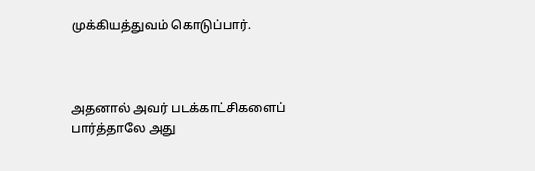முக்கியத்துவம் கொடுப்பார்.



அதனால் அவர் படக்காட்சிகளைப் பார்த்தாலே அது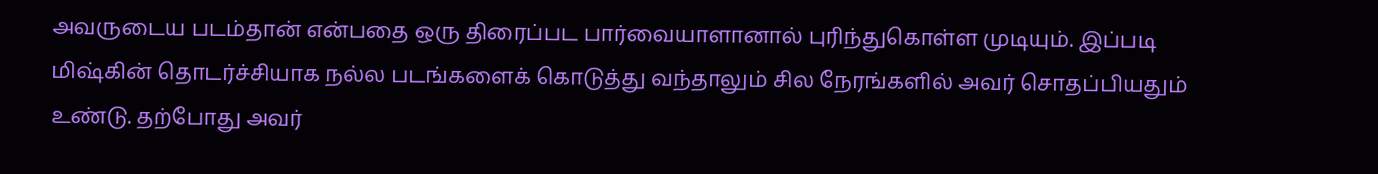அவருடைய படம்தான் என்பதை ஒரு திரைப்பட பார்வையாளானால் புரிந்துகொள்ள முடியும். இப்படி மிஷ்கின் தொடர்ச்சியாக நல்ல படங்களைக் கொடுத்து வந்தாலும் சில நேரங்களில் அவர் சொதப்பியதும் உண்டு. தற்போது அவர்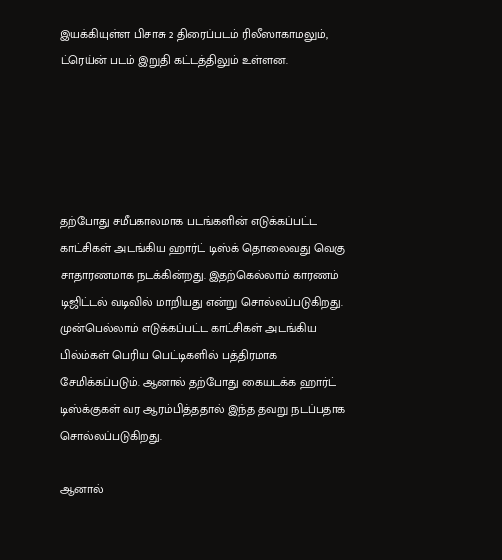இயக்கியுள்ள பிசாசு 2 திரைப்படம் ரிலீஸாகாமலும், ட்ரெய்ன் படம் இறுதி கட்டத்திலும் உள்ளன.





தற்போது சமீபகாலமாக படங்களின் எடுக்கப்பட்ட காட்சிகள் அடங்கிய ஹார்ட் டிஸ்க் தொலைவது வெகு சாதாரணமாக நடக்கின்றது. இதற்கெல்லாம் காரணம் டிஜிட்டல் வடிவில் மாறியது என்று சொல்லப்படுகிறது. முன்பெல்லாம் எடுக்கப்பட்ட காட்சிகள் அடங்கிய பில்ம்கள் பெரிய பெட்டிகளில் பத்திரமாக சேமிக்கப்படும். ஆனால் தற்போது கையடக்க ஹார்ட் டிஸ்க்குகள் வர ஆரம்பித்ததால் இந்த தவறு நடப்பதாக சொல்லப்படுகிறது.

ஆனால்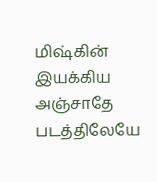மிஷ்கின் இயக்கிய அஞ்சாதே படத்திலேயே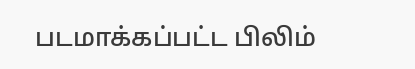படமாக்கப்பட்ட பிலிம்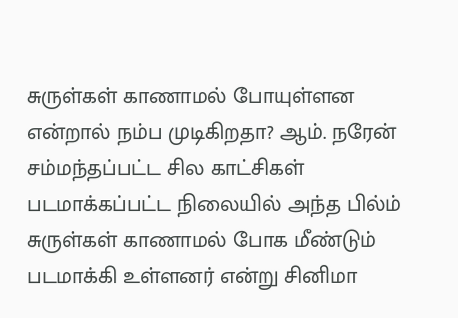சுருள்கள் காணாமல் போயுள்ளன என்றால் நம்ப முடிகிறதா? ஆம். நரேன் சம்மந்தப்பட்ட சில காட்சிகள் படமாக்கப்பட்ட நிலையில் அந்த பில்ம் சுருள்கள் காணாமல் போக மீண்டும் படமாக்கி உள்ளனர் என்று சினிமா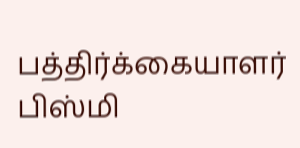பத்திர்க்கையாளர் பிஸ்மி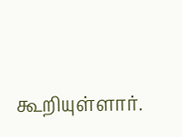கூறியுள்ளார்.